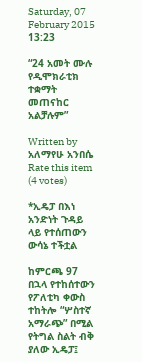Saturday, 07 February 2015 13:23

“24 አመት ሙሉ የዲሞክራቲክ ተቋማት መጠናከር አልቻሉም”

Written by  አለማየሁ አንበሴ
Rate this item
(4 votes)

*ኢዴፓ በእነ አንድነት ጉዳይ ላይ የተሰጠውን ውሳኔ ተችቷል

ከምርጫ 97 በኋላ የተከሰተውን የፖለቲካ ቀውስ ተከትሎ “ሦስተኛ አማራጭ” በሚል የትግል ስልት ብቅ ያለው ኢዴፓ፤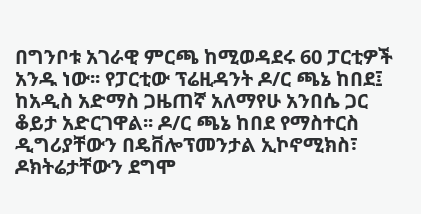በግንቦቱ አገራዊ ምርጫ ከሚወዳደሩ 60 ፓርቲዎች አንዱ ነው፡፡ የፓርቲው ፕሬዚዳንት ዶ/ር ጫኔ ከበደ፤ ከአዲስ አድማስ ጋዜጠኛ አለማየሁ አንበሴ ጋር ቆይታ አድርገዋል፡፡ ዶ/ር ጫኔ ከበደ የማስተርስ ዲግሪያቸውን በዴቨሎፕመንታል ኢኮኖሚክስ፣ ዶክትሬታቸውን ደግሞ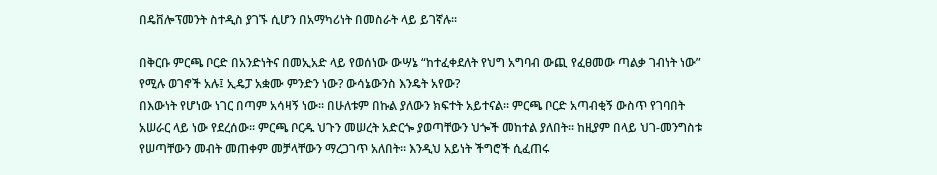በዴቨሎፕመንት ስተዲስ ያገኙ ሲሆን በአማካሪነት በመስራት ላይ ይገኛሉ፡፡

በቅርቡ ምርጫ ቦርድ በአንድነትና በመኢአድ ላይ የወሰነው ውሣኔ “ከተፈቀደለት የህግ አግባብ ውጪ የፈፀመው ጣልቃ ገብነት ነው” የሚሉ ወገኖች አሉ፤ ኢዴፓ አቋሙ ምንድን ነው? ውሳኔውንስ እንዴት አየው?
በእውነት የሆነው ነገር በጣም አሳዛኝ ነው፡፡ በሁለቱም በኩል ያለውን ክፍተት አይተናል፡፡ ምርጫ ቦርድ አጣብቂኝ ውስጥ የገባበት አሠራር ላይ ነው የደረሰው፡፡ ምርጫ ቦርዱ ህጉን መሠረት አድርጐ ያወጣቸውን ህጐች መከተል ያለበት፡፡ ከዚያም በላይ ህገ-መንግስቱ የሠጣቸውን መብት መጠቀም መቻላቸውን ማረጋገጥ አለበት፡፡ እንዲህ አይነት ችግሮች ሲፈጠሩ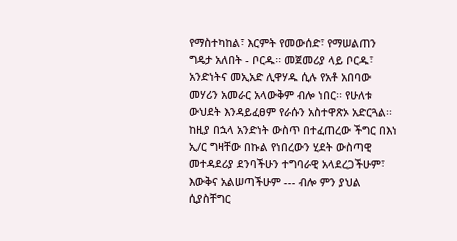የማስተካከል፣ እርምት የመውሰድ፣ የማሠልጠን ግዴታ አለበት - ቦርዱ፡፡ መጀመሪያ ላይ ቦርዱ፣ አንድነትና መኢአድ ሊዋሃዱ ሲሉ የአቶ አበባው መሃሪን አመራር አላውቅም ብሎ ነበር፡፡ የሁለቱ ውህደት እንዳይፈፀም የራሱን አስተዋጽኦ አድርጓል፡፡ ከዚያ በኋላ አንድነት ውስጥ በተፈጠረው ችግር በእነ ኢ/ር ግዛቸው በኩል የነበረውን ሂደት ውስጣዊ መተዳደሪያ ደንባችሁን ተግባራዊ አላደረጋችሁም፣ እውቅና አልሠጣችሁም --- ብሎ ምን ያህል ሲያስቸግር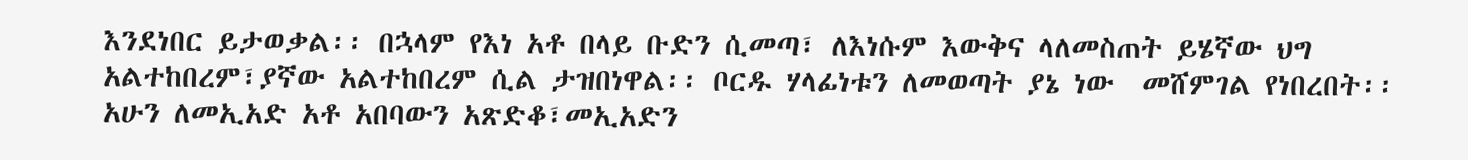እንደነበር ይታወቃል፡፡ በኋላም የእነ አቶ በላይ ቡድን ሲመጣ፣ ለእነሱም እውቅና ላለመስጠት ይሄኛው ህግ አልተከበረም፣ያኛው አልተከበረም ሲል ታዝበነዋል፡፡ ቦርዱ ሃላፊነቱን ለመወጣት ያኔ ነው  መሸምገል የነበረበት፡፡
አሁን ለመኢአድ አቶ አበባውን አጽድቆ፣መኢአድን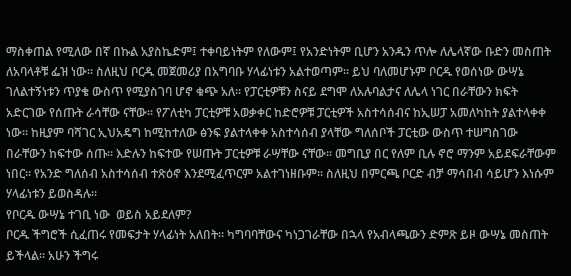ማስቀጠል የሚለው በኛ በኩል አያስኬድም፤ ተቀባይነትም የለውም፤ የአንድነትም ቢሆን አንዱን ጥሎ ለሌላኛው ቡድን መስጠት ለአባላቶቹ ፌዝ ነው፡፡ ስለዚህ ቦርዱ መጀመሪያ በአግባቡ ሃላፊነቱን አልተወጣም፡፡ ይህ ባለመሆኑም ቦርዱ የወሰነው ውሣኔ ገለልተኝነቱን ጥያቄ ውስጥ የሚያስገባ ሆኖ ቁጭ አለ፡፡ የፓርቲዎቹን ስናይ ደግሞ ለአሉባልታና ለሌላ ነገር በራቸውን ክፍት አድርገው የሰጡት ራሳቸው ናቸው፡፡ የፖለቲካ ፓርቲዎቹ አወቃቀር ከድሮዎቹ ፓርቲዎች አስተሳሰብና ከኢሠፓ አመለካከት ያልተላቀቀ ነው፡፡ ከዚያም ባሻገር ኢህአዴግ ከሚከተለው ፅንፍ ያልተላቀቀ አስተሳሰብ ያላቸው ግለሰቦች ፓርቲው ውስጥ ተሠግስገው በራቸውን ከፍተው ሰጡ፡፡ እድሉን ከፍተው የሠጡት ፓርቲዎቹ ራሣቸው ናቸው፡፡ መግቢያ በር የለም ቢሉ ኖሮ ማንም አይደፍራቸውም ነበር፡፡ የአንድ ግለሰብ አስተሳሰብ ተጽዕኖ እንደሚፈጥርም አልተገነዘቡም፡፡ ስለዚህ በምርጫ ቦርድ ብቻ ማሳበብ ሳይሆን እነሱም ሃላፊነቱን ይወስዳሉ፡፡
የቦርዱ ውሣኔ ተገቢ ነው  ወይስ አይደለም?
ቦርዱ ችግሮች ሲፈጠሩ የመፍታት ሃላፊነት አለበት፡፡ ካግባባቸውና ካነጋገራቸው በኋላ የአብላጫውን ድምጽ ይዞ ውሣኔ መስጠት ይችላል፡፡ አሁን ችግሩ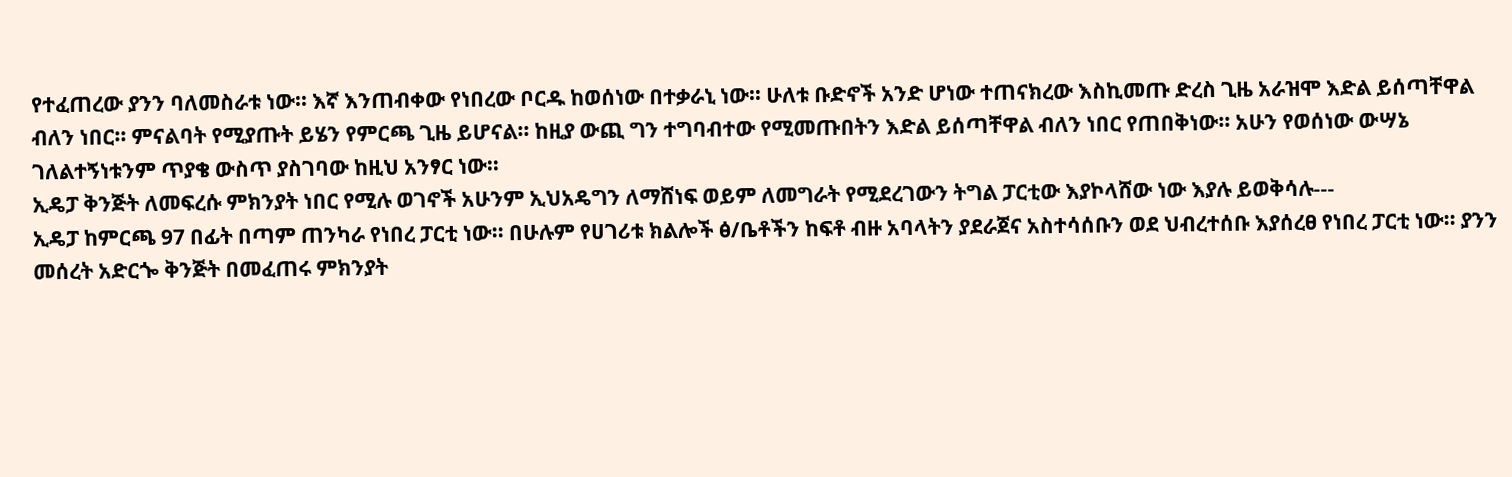የተፈጠረው ያንን ባለመስራቱ ነው፡፡ እኛ እንጠብቀው የነበረው ቦርዱ ከወሰነው በተቃራኒ ነው፡፡ ሁለቱ ቡድኖች አንድ ሆነው ተጠናክረው እስኪመጡ ድረስ ጊዜ አራዝሞ እድል ይሰጣቸዋል ብለን ነበር፡፡ ምናልባት የሚያጡት ይሄን የምርጫ ጊዜ ይሆናል፡፡ ከዚያ ውጪ ግን ተግባብተው የሚመጡበትን እድል ይሰጣቸዋል ብለን ነበር የጠበቅነው፡፡ አሁን የወሰነው ውሣኔ ገለልተኝነቱንም ጥያቄ ውስጥ ያስገባው ከዚህ አንፃር ነው፡፡
ኢዴፓ ቅንጅት ለመፍረሱ ምክንያት ነበር የሚሉ ወገኖች አሁንም ኢህአዴግን ለማሸነፍ ወይም ለመግራት የሚደረገውን ትግል ፓርቲው እያኮላሸው ነው እያሉ ይወቅሳሉ---
ኢዴፓ ከምርጫ 97 በፊት በጣም ጠንካራ የነበረ ፓርቲ ነው፡፡ በሁሉም የሀገሪቱ ክልሎች ፅ/ቤቶችን ከፍቶ ብዙ አባላትን ያደራጀና አስተሳሰቡን ወደ ህብረተሰቡ እያሰረፀ የነበረ ፓርቲ ነው፡፡ ያንን መሰረት አድርጐ ቅንጅት በመፈጠሩ ምክንያት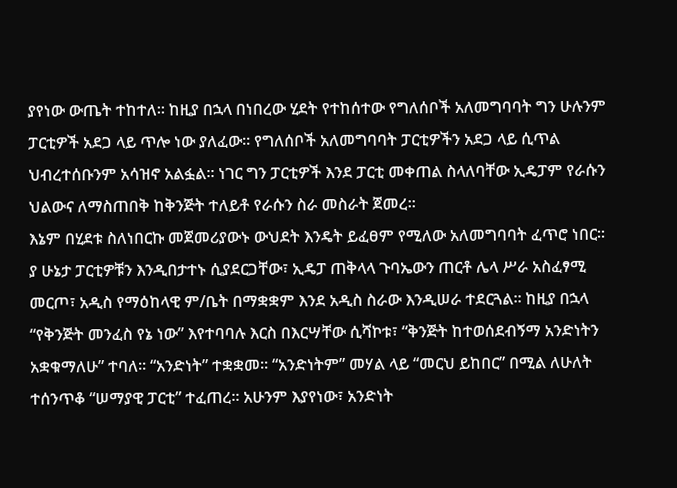ያየነው ውጤት ተከተለ፡፡ ከዚያ በኋላ በነበረው ሂደት የተከሰተው የግለሰቦች አለመግባባት ግን ሁሉንም ፓርቲዎች አደጋ ላይ ጥሎ ነው ያለፈው፡፡ የግለሰቦች አለመግባባት ፓርቲዎችን አደጋ ላይ ሲጥል ህብረተሰቡንም አሳዝኖ አልፏል፡፡ ነገር ግን ፓርቲዎች እንደ ፓርቲ መቀጠል ስላለባቸው ኢዴፓም የራሱን ህልውና ለማስጠበቅ ከቅንጅት ተለይቶ የራሱን ስራ መስራት ጀመረ፡፡
እኔም በሂደቱ ስለነበርኩ መጀመሪያውኑ ውህደት እንዴት ይፈፀም የሚለው አለመግባባት ፈጥሮ ነበር፡፡ ያ ሁኔታ ፓርቲዎቹን እንዲበታተኑ ሲያደርጋቸው፣ ኢዴፓ ጠቅላላ ጉባኤውን ጠርቶ ሌላ ሥራ አስፈፃሚ መርጦ፣ አዲስ የማዕከላዊ ም/ቤት በማቋቋም እንደ አዲስ ስራው እንዲሠራ ተደርጓል፡፡ ከዚያ በኋላ  “የቅንጅት መንፈስ የኔ ነው” እየተባባሉ እርስ በእርሣቸው ሲሻኮቱ፣ “ቅንጅት ከተወሰደብኝማ አንድነትን አቋቁማለሁ” ተባለ፡፡ “አንድነት” ተቋቋመ፡፡ “አንድነትም” መሃል ላይ “መርህ ይከበር” በሚል ለሁለት ተሰንጥቆ “ሠማያዊ ፓርቲ” ተፈጠረ፡፡ አሁንም እያየነው፣ አንድነት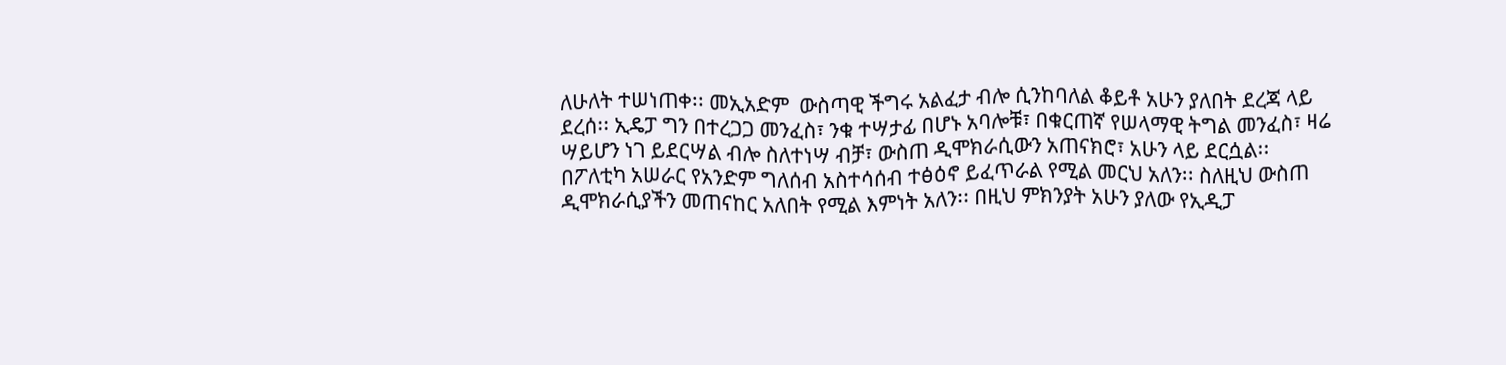ለሁለት ተሠነጠቀ፡፡ መኢአድም  ውስጣዊ ችግሩ አልፈታ ብሎ ሲንከባለል ቆይቶ አሁን ያለበት ደረጃ ላይ ደረሰ፡፡ ኢዴፓ ግን በተረጋጋ መንፈስ፣ ንቁ ተሣታፊ በሆኑ አባሎቹ፣ በቁርጠኛ የሠላማዊ ትግል መንፈስ፣ ዛሬ ሣይሆን ነገ ይደርሣል ብሎ ስለተነሣ ብቻ፣ ውስጠ ዲሞክራሲውን አጠናክሮ፣ አሁን ላይ ደርሷል፡፡
በፖለቲካ አሠራር የአንድም ግለሰብ አስተሳሰብ ተፅዕኖ ይፈጥራል የሚል መርህ አለን፡፡ ስለዚህ ውስጠ ዲሞክራሲያችን መጠናከር አለበት የሚል እምነት አለን፡፡ በዚህ ምክንያት አሁን ያለው የኢዲፓ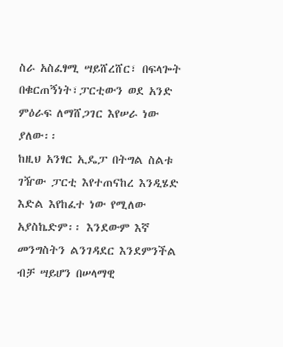ስራ አስፈፃሚ ሣይሸረሸር፣ በፍላጐት በቁርጠኝነት፣ፓርቲውን ወደ አንድ ምዕራፍ ለማሸጋገር እየሠራ ነው ያለው፡፡
ከዚህ አንፃር ኢዴፓ በትግል ስልቱ ገዥው ፓርቲ እየተጠናከረ እንዲሄድ እድል እየከፈተ ነው የሚለው አያስኬድም፡፡ እንደውም እኛ መንግስትን ልንገዳደር እንደምንችል ብቻ ሣይሆን በሠላማዊ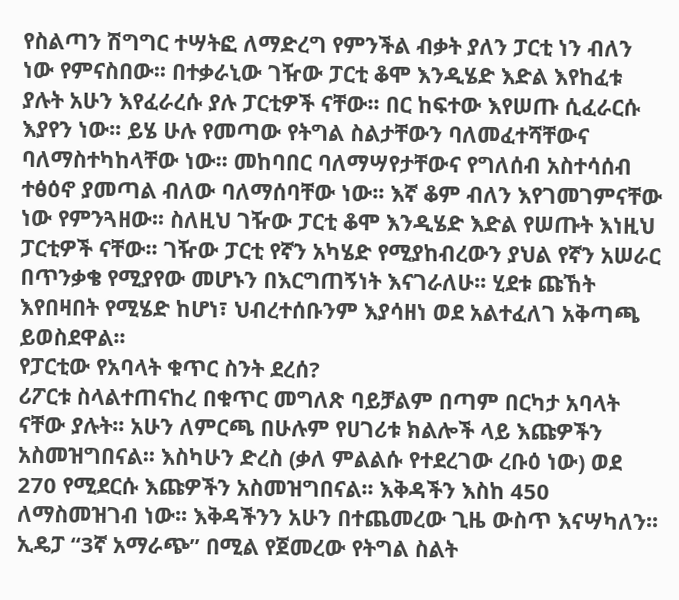የስልጣን ሽግግር ተሣትፎ ለማድረግ የምንችል ብቃት ያለን ፓርቲ ነን ብለን ነው የምናስበው፡፡ በተቃራኒው ገዥው ፓርቲ ቆሞ እንዲሄድ እድል እየከፈቱ ያሉት አሁን እየፈራረሱ ያሉ ፓርቲዎች ናቸው፡፡ በር ከፍተው እየሠጡ ሲፈራርሱ እያየን ነው፡፡ ይሄ ሁሉ የመጣው የትግል ስልታቸውን ባለመፈተሻቸውና ባለማስተካከላቸው ነው፡፡ መከባበር ባለማሣየታቸውና የግለሰብ አስተሳሰብ ተፅዕኖ ያመጣል ብለው ባለማሰባቸው ነው፡፡ እኛ ቆም ብለን እየገመገምናቸው ነው የምንጓዘው፡፡ ስለዚህ ገዥው ፓርቲ ቆሞ እንዲሄድ እድል የሠጡት እነዚህ ፓርቲዎች ናቸው፡፡ ገዥው ፓርቲ የኛን አካሄድ የሚያከብረውን ያህል የኛን አሠራር በጥንቃቄ የሚያየው መሆኑን በእርግጠኝነት እናገራለሁ፡፡ ሂደቱ ጩኸት እየበዛበት የሚሄድ ከሆነ፣ ህብረተሰቡንም እያሳዘነ ወደ አልተፈለገ አቅጣጫ ይወስደዋል፡፡
የፓርቲው የአባላት ቁጥር ስንት ደረሰ?
ሪፖርቱ ስላልተጠናከረ በቁጥር መግለጽ ባይቻልም በጣም በርካታ አባላት ናቸው ያሉት፡፡ አሁን ለምርጫ በሁሉም የሀገሪቱ ክልሎች ላይ እጩዎችን አስመዝግበናል፡፡ እስካሁን ድረስ (ቃለ ምልልሱ የተደረገው ረቡዕ ነው) ወደ 270 የሚደርሱ እጩዎችን አስመዝግበናል፡፡ እቅዳችን እስከ 450 ለማስመዝገብ ነው፡፡ እቅዳችንን አሁን በተጨመረው ጊዜ ውስጥ እናሣካለን፡፡
ኢዴፓ “3ኛ አማራጭ” በሚል የጀመረው የትግል ስልት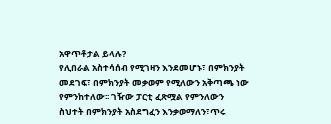አዋጥቶታል ይላሉ?
የሊበራል አስተሳሰብ የሚገዛን እንደመሆኑ፣ በምክንያት መደገፍ፣ በምክንያት መቃወም የሚለውን አቅጣጫ ነው የምንከተለው፡፡ ገዥው ፓርቲ ፈጽሟል የምንለውን ስህተት በምክንያት አስደግፈን እንቃወማለን፣ጥሩ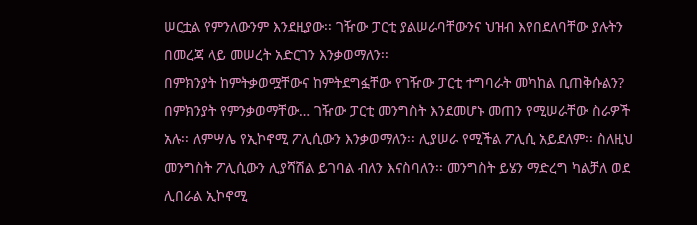ሠርቷል የምንለውንም እንደዚያው፡፡ ገዥው ፓርቲ ያልሠራባቸውንና ህዝብ እየበደለባቸው ያሉትን በመረጃ ላይ መሠረት አድርገን እንቃወማለን፡፡
በምክንያት ከምትቃወሟቸውና ከምትደግፏቸው የገዥው ፓርቲ ተግባራት መካከል ቢጠቅሱልን?
በምክንያት የምንቃወማቸው… ገዥው ፓርቲ መንግስት እንደመሆኑ መጠን የሚሠራቸው ስራዎች አሉ፡፡ ለምሣሌ የኢኮኖሚ ፖሊሲውን እንቃወማለን፡፡ ሊያሠራ የሚችል ፖሊሲ አይደለም፡፡ ስለዚህ መንግስት ፖሊሲውን ሊያሻሽል ይገባል ብለን እናስባለን፡፡ መንግስት ይሄን ማድረግ ካልቻለ ወደ ሊበራል ኢኮኖሚ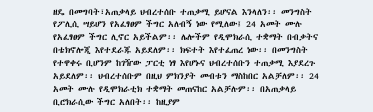ዘዴ በመግባት፣አጠቃላይ ህብረተሰቡ ተጠቃሚ ይሆናል እንላለን፡፡ መንግስት የፖሊሲ ሣይሆን የአፈፃፀም ችግር አለብኝ ነው የሚለው፤ 24 አመት ሙሉ የአፈፃፀም ችግር ሊኖር አይችልም፡፡ ሌሎችም የዲሞክራሲ ተቋማት በብቃትና በቴክኖሎጂ እየተደራጁ አይደለም፡፡ ክፍተት እየተፈጠረ ነው፡፡ በመንግስት የተዋቀሩ ቢሆንም ከገዥው ፓርቲ ነፃ እየሆኑና ህብረተሰቡን ተጠቃሚ እያደረጉ አይደለም፡፡ ህብረተሰቡም በዚህ ምክንያት መብቱን ማስከበር አልቻለም፡፡ 24 አመት ሙሉ የዲሞክራቲክ ተቋማት መጠናከር አልቻሉም፡፡ በአጠቃላይ ቢሮክራሲው ችግር አለበት፡፡ ከዚያም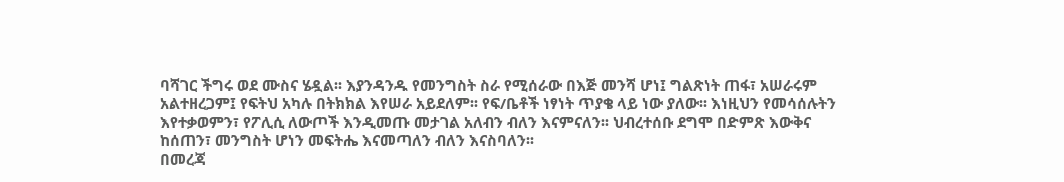ባሻገር ችግሩ ወደ ሙስና ሄዷል፡፡ እያንዳንዱ የመንግስት ስራ የሚሰራው በእጅ መንሻ ሆነ፤ ግልጽነት ጠፋ፣ አሠራሩም አልተዘረጋም፤ የፍትህ አካሉ በትክክል እየሠራ አይደለም፡፡ የፍ/ቤቶች ነፃነት ጥያቄ ላይ ነው ያለው፡፡ እነዚህን የመሳሰሉትን እየተቃወምን፣ የፖሊሲ ለውጦች እንዲመጡ መታገል አለብን ብለን እናምናለን፡፡ ህብረተሰቡ ደግሞ በድምጽ እውቅና ከሰጠን፣ መንግስት ሆነን መፍትሔ እናመጣለን ብለን እናስባለን፡፡
በመረጃ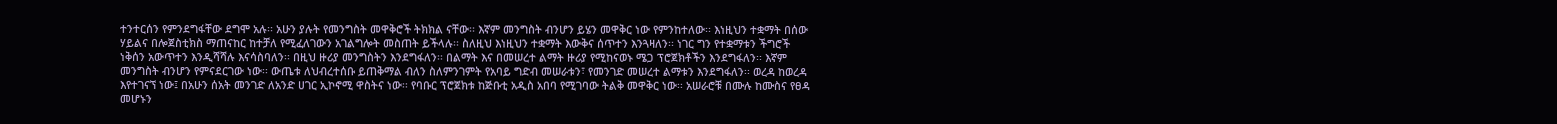ተንተርሰን የምንደግፋቸው ደግሞ አሉ፡፡ አሁን ያሉት የመንግስት መዋቅሮች ትክክል ናቸው፡፡ እኛም መንግስት ብንሆን ይሄን መዋቅር ነው የምንከተለው፡፡ እነዚህን ተቋማት በሰው ሃይልና በሎጀስቲክስ ማጠናከር ከተቻለ የሚፈለገውን አገልግሎት መስጠት ይችላሉ፡፡ ስለዚህ እነዚህን ተቋማት እውቅና ሰጥተን እንጓዛለን፡፡ ነገር ግን የተቋማቱን ችግሮች ነቅሰን አውጥተን እንዲሻሻሉ እናሳስባለን፡፡ በዚህ ዙሪያ መንግስትን እንደግፋለን፡፡ በልማት እና በመሠረተ ልማት ዙሪያ የሚከናወኑ ሜጋ ፕሮጀክቶችን እንደግፋለን፡፡ እኛም መንግስት ብንሆን የምናደርገው ነው፡፡ ውጤቱ ለህብረተሰቡ ይጠቅማል ብለን ስለምንገምት የአባይ ግድብ መሠራቱን፣ የመንገድ መሠረተ ልማቱን እንደግፋለን፡፡ ወረዳ ከወረዳ እየተገናኘ ነው፤ በአሁን ሰአት መንገድ ለአንድ ሀገር ኢኮኖሚ ዋስትና ነው፡፡ የባቡር ፕሮጀክቱ ከጅቡቲ አዲስ አበባ የሚገባው ትልቅ መዋቅር ነው፡፡ አሠራሮቹ በሙሉ ከሙስና የፀዳ መሆኑን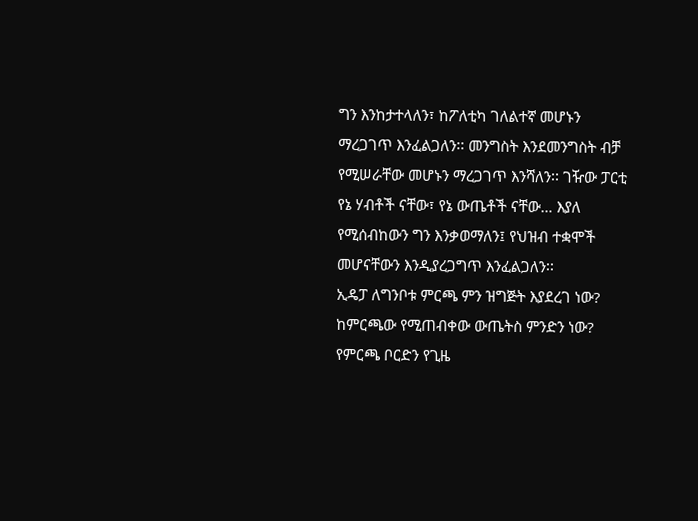ግን እንከታተላለን፣ ከፖለቲካ ገለልተኛ መሆኑን ማረጋገጥ እንፈልጋለን፡፡ መንግስት እንደመንግስት ብቻ የሚሠራቸው መሆኑን ማረጋገጥ እንሻለን፡፡ ገዥው ፓርቲ የኔ ሃብቶች ናቸው፣ የኔ ውጤቶች ናቸው… እያለ የሚሰብከውን ግን እንቃወማለን፤ የህዝብ ተቋሞች መሆናቸውን እንዲያረጋግጥ እንፈልጋለን፡፡
ኢዴፓ ለግንቦቱ ምርጫ ምን ዝግጅት እያደረገ ነው? ከምርጫው የሚጠብቀው ውጤትስ ምንድን ነው?
የምርጫ ቦርድን የጊዜ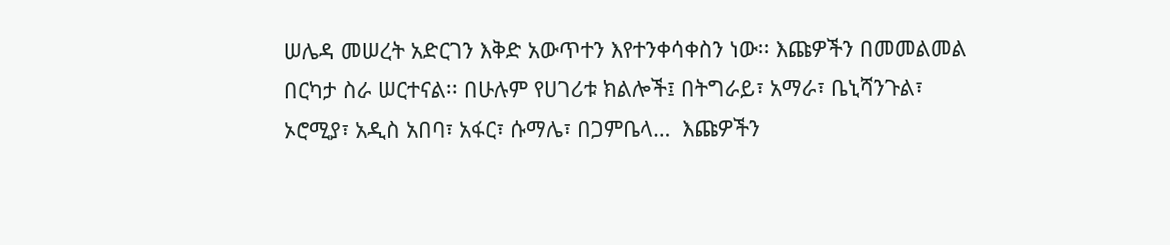ሠሌዳ መሠረት አድርገን እቅድ አውጥተን እየተንቀሳቀስን ነው፡፡ እጩዎችን በመመልመል በርካታ ስራ ሠርተናል፡፡ በሁሉም የሀገሪቱ ክልሎች፤ በትግራይ፣ አማራ፣ ቤኒሻንጉል፣ ኦሮሚያ፣ አዲስ አበባ፣ አፋር፣ ሱማሌ፣ በጋምቤላ…  እጩዎችን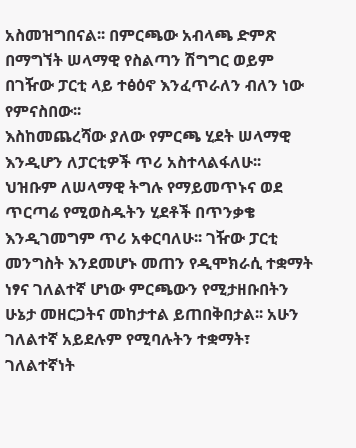አስመዝግበናል፡፡ በምርጫው አብላጫ ድምጽ በማግኘት ሠላማዊ የስልጣን ሽግግር ወይም በገዥው ፓርቲ ላይ ተፅዕኖ እንፈጥራለን ብለን ነው የምናስበው፡፡
እስከመጨረሻው ያለው የምርጫ ሂደት ሠላማዊ እንዲሆን ለፓርቲዎች ጥሪ አስተላልፋለሁ፡፡ ህዝቡም ለሠላማዊ ትግሉ የማይመጥኑና ወደ ጥርጣሬ የሚወስዱትን ሂደቶች በጥንቃቄ እንዲገመግም ጥሪ አቀርባለሁ፡፡ ገዥው ፓርቲ መንግስት እንደመሆኑ መጠን የዲሞክራሲ ተቋማት ነፃና ገለልተኛ ሆነው ምርጫውን የሚታዘቡበትን ሁኔታ መዘርጋትና መከታተል ይጠበቅበታል፡፡ አሁን ገለልተኛ አይደሉም የሚባሉትን ተቋማት፣ ገለልተኛነት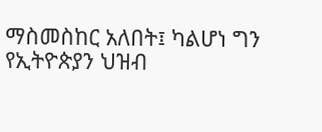ማስመስከር አለበት፤ ካልሆነ ግን የኢትዮጵያን ህዝብ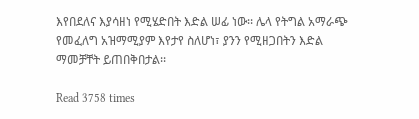እየበደለና እያሳዘነ የሚሄድበት እድል ሠፊ ነው፡፡ ሌላ የትግል አማራጭ የመፈለግ አዝማሚያም እየታየ ስለሆነ፣ ያንን የሚዘጋበትን እድል ማመቻቸት ይጠበቅበታል፡፡

Read 3758 times